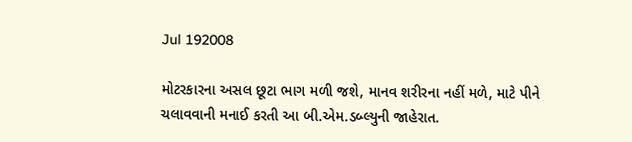Jul 192008

મોટરકારના અસલ છૂટા ભાગ મળી જશે, માનવ શરીરના નહીં મળે, માટે પીને ચલાવવાની મનાઈ કરતી આ બી.એમ.ડબ્લ્યુની જાહેરાત.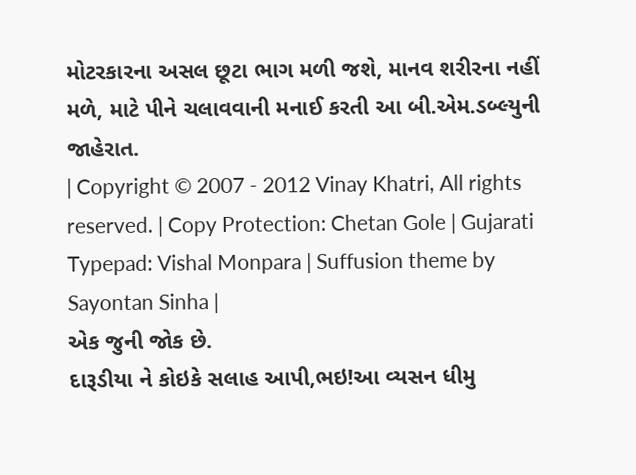મોટરકારના અસલ છૂટા ભાગ મળી જશે, માનવ શરીરના નહીં મળે, માટે પીને ચલાવવાની મનાઈ કરતી આ બી.એમ.ડબ્લ્યુની જાહેરાત.
| Copyright © 2007 - 2012 Vinay Khatri, All rights reserved. | Copy Protection: Chetan Gole | Gujarati Typepad: Vishal Monpara | Suffusion theme by Sayontan Sinha |
એક જુની જોક છે.
દારૂડીયા ને કોઇકે સલાહ આપી,ભઇ!આ વ્યસન ધીમુ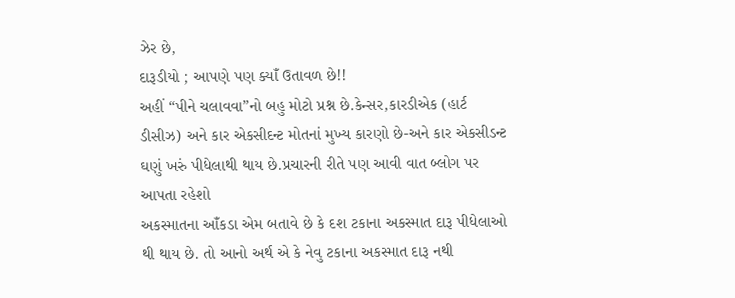ઝેર છે,
દારૂડીયો ; આપણે પણ ક્યાઁ ઉતાવળ છે!!
અહીં “પીને ચલાવવા”નો બહુ મોટો પ્રશ્ન છે.કેન્સર,કારડીએક (હાર્ટ ડીસીઝ) અને કાર એકસીદન્ટ મોતનાં મુખ્ય કારણો છે-અને કાર એકસીડન્ટ ઘણું ખરું પીધેલાથી થાય છે.પ્રચારની રીતે પણ આવી વાત બ્લોગ પર આપતા રહેશો
અકસ્માતના આઁકડા એમ બતાવે છે કે દશ ટકાના અકસ્માત દારૂ પીધેલાઓ થી થાય છે. તો આનો અર્થ એ કે નેવુ ટકાના અકસ્માત દારૂ નથી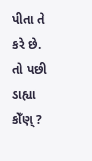પીતા તે કરે છે.
તો પછી ડાહ્યા કોઁણ્ ?